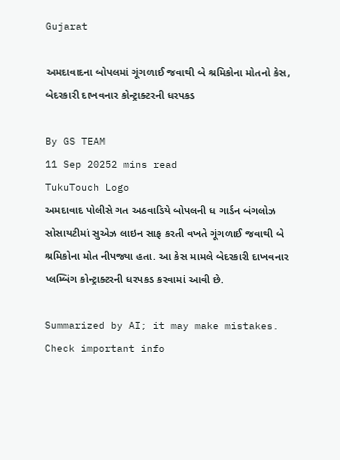Gujarat

અમદાવાદના બોપલમાં ગૂંગળાઈ જવાથી બે શ્રમિકોના મોતનો કેસ, બેદરકારી દાખવનાર કોન્ટ્રાક્ટરની ધરપકડ

By GS TEAM
11 Sep 20252 mins read
TukuTouch Logo
અમદાવાદ પોલીસે ગત અઠવાડિયે બોપલની ધ ગાર્ડન બંગલોઝ સોસાયટીમાં સુએઝ લાઇન સાફ કરતી વખતે ગૂંગળાઈ જવાથી બે શ્રમિકોના મોત નીપજ્યા હતા. આ કેસ મામલે બેદરકારી દાખવનાર પ્લમ્બિંગ કોન્ટ્રાક્ટરની ધરપકડ કરવામાં આવી છે.

Summarized by AI; it may make mistakes. Check important info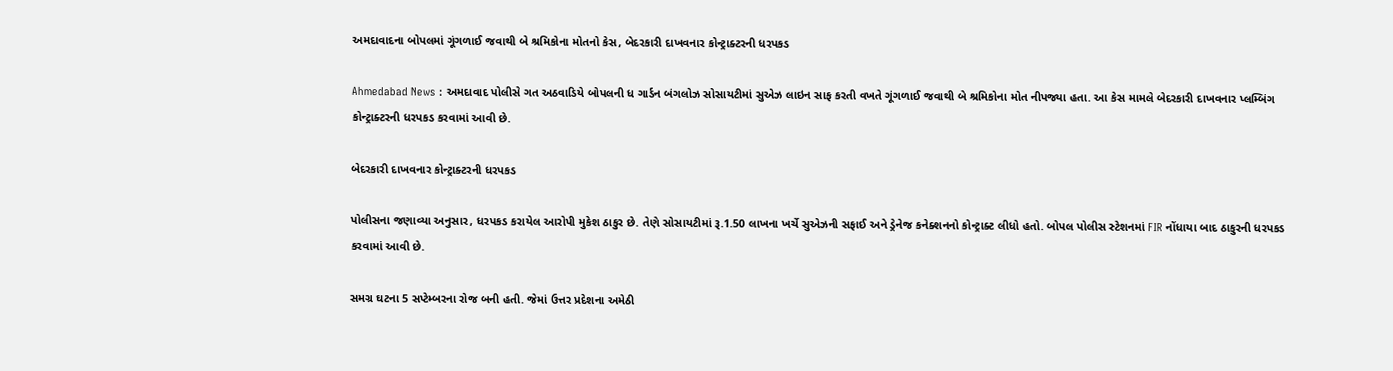અમદાવાદના બોપલમાં ગૂંગળાઈ જવાથી બે શ્રમિકોના મોતનો કેસ, બેદરકારી દાખવનાર કોન્ટ્રાક્ટરની ધરપકડ

Ahmedabad News : અમદાવાદ પોલીસે ગત અઠવાડિયે બોપલની ધ ગાર્ડન બંગલોઝ સોસાયટીમાં સુએઝ લાઇન સાફ કરતી વખતે ગૂંગળાઈ જવાથી બે શ્રમિકોના મોત નીપજ્યા હતા. આ કેસ મામલે બેદરકારી દાખવનાર પ્લમ્બિંગ કોન્ટ્રાક્ટરની ધરપકડ કરવામાં આવી છે.

બેદરકારી દાખવનાર કોન્ટ્રાક્ટરની ધરપકડ

પોલીસના જણાવ્યા અનુસાર, ધરપકડ કરાયેલ આરોપી મુકેશ ઠાકુર છે. તેણે સોસાયટીમાં રૂ.1.50 લાખના ખર્ચે સુએઝની સફાઈ અને ડ્રેનેજ કનેક્શનનો કોન્ટ્રાક્ટ લીધો હતો. બોપલ પોલીસ સ્ટેશનમાં FIR નોંધાયા બાદ ઠાકુરની ધરપકડ કરવામાં આવી છે.

સમગ્ર ઘટના 5 સપ્ટેમ્બરના રોજ બની હતી. જેમાં ઉત્તર પ્રદેશના અમેઠી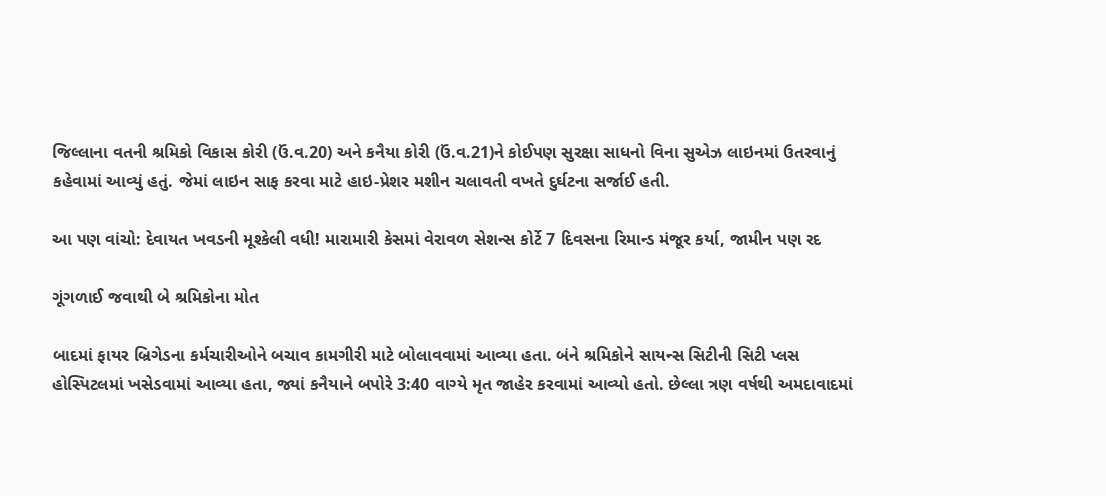જિલ્લાના વતની શ્રમિકો વિકાસ કોરી (ઉં.વ.20) અને કનૈયા કોરી (ઉં.વ.21)ને કોઈપણ સુરક્ષા સાધનો વિના સુએઝ લાઇનમાં ઉતરવાનું કહેવામાં આવ્યું હતું. જેમાં લાઇન સાફ કરવા માટે હાઇ-પ્રેશર મશીન ચલાવતી વખતે દુર્ઘટના સર્જાઈ હતી.

આ પણ વાંચો: દેવાયત ખવડની મૂશ્કેલી વધી! મારામારી કેસમાં વેરાવળ સેશન્સ કોર્ટે 7 દિવસના રિમાન્ડ મંજૂર કર્યા, જામીન પણ રદ

ગૂંગળાઈ જવાથી બે શ્રમિકોના મોત

બાદમાં ફાયર બ્રિગેડના કર્મચારીઓને બચાવ કામગીરી માટે બોલાવવામાં આવ્યા હતા. બંને શ્રમિકોને સાયન્સ સિટીની સિટી પ્લસ હોસ્પિટલમાં ખસેડવામાં આવ્યા હતા, જ્યાં કનૈયાને બપોરે 3:40 વાગ્યે મૃત જાહેર કરવામાં આવ્યો હતો. છેલ્લા ત્રણ વર્ષથી અમદાવાદમાં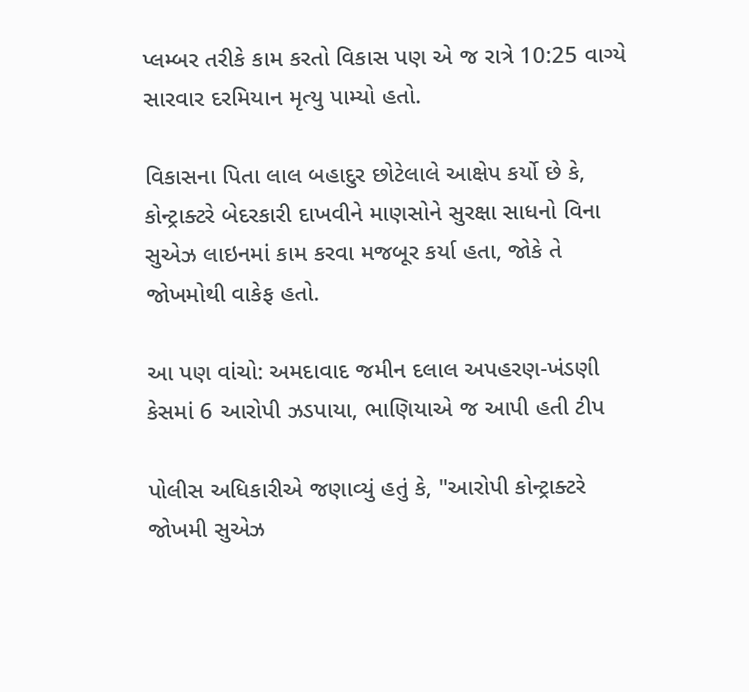પ્લમ્બર તરીકે કામ કરતો વિકાસ પણ એ જ રાત્રે 10:25 વાગ્યે સારવાર દરમિયાન મૃત્યુ પામ્યો હતો.

વિકાસના પિતા લાલ બહાદુર છોટેલાલે આક્ષેપ કર્યો છે કે, કોન્ટ્રાક્ટરે બેદરકારી દાખવીને માણસોને સુરક્ષા સાધનો વિના સુએઝ લાઇનમાં કામ કરવા મજબૂર કર્યા હતા, જોકે તે જોખમોથી વાકેફ હતો.

આ પણ વાંચો: અમદાવાદ જમીન દલાલ અપહરણ-ખંડણી કેસમાં 6 આરોપી ઝડપાયા, ભાણિયાએ જ આપી હતી ટીપ

પોલીસ અધિકારીએ જણાવ્યું હતું કે, "આરોપી કોન્ટ્રાક્ટરે જોખમી સુએઝ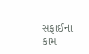સફાઈના કામ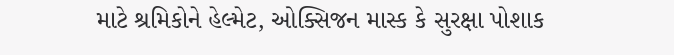માટે શ્રમિકોને હેલ્મેટ, ઓક્સિજન માસ્ક કે સુરક્ષા પોશાક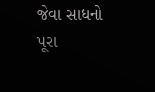જેવા સાધનો પૂરા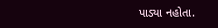પાડ્યા નહોતા.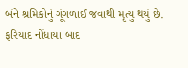બંને શ્રમિકોનું ગૂંગળાઈ જવાથી મૃત્યુ થયું છે. ફરિયાદ નોંધાયા બાદ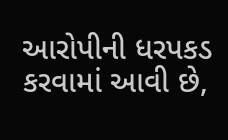આરોપીની ધરપકડ કરવામાં આવી છે,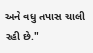અને વધુ તપાસ ચાલી રહી છે."